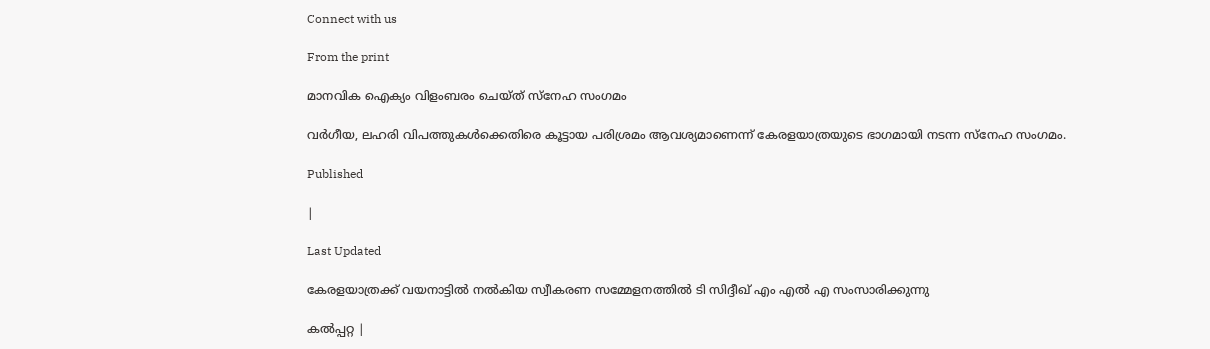Connect with us

From the print

മാനവിക ഐക്യം വിളംബരം ചെയ്ത് സ്‌നേഹ സംഗമം

വര്‍ഗീയ, ലഹരി വിപത്തുകള്‍ക്കെതിരെ കൂട്ടായ പരിശ്രമം ആവശ്യമാണെന്ന് കേരളയാത്രയുടെ ഭാഗമായി നടന്ന സ്നേഹ സംഗമം.

Published

|

Last Updated

കേരളയാത്രക്ക് വയനാട്ടിൽ നൽകിയ സ്വീകരണ സമ്മേളനത്തിൽ ടി സിദ്ദീഖ് എം എൽ എ സംസാരിക്കുന്നു

കല്‍പ്പറ്റ |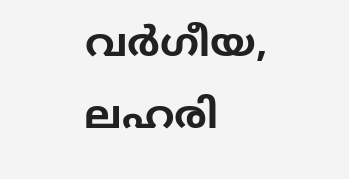വര്‍ഗീയ, ലഹരി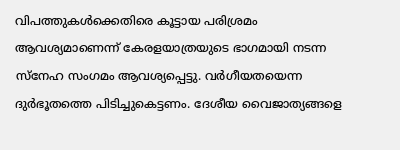വിപത്തുകള്‍ക്കെതിരെ കൂട്ടായ പരിശ്രമം ആവശ്യമാണെന്ന് കേരളയാത്രയുടെ ഭാഗമായി നടന്ന സ്നേഹ സംഗമം ആവശ്യപ്പെട്ടു. വര്‍ഗീയതയെന്ന ദുര്‍ഭൂതത്തെ പിടിച്ചുകെട്ടണം. ദേശീയ വൈജാത്യങ്ങളെ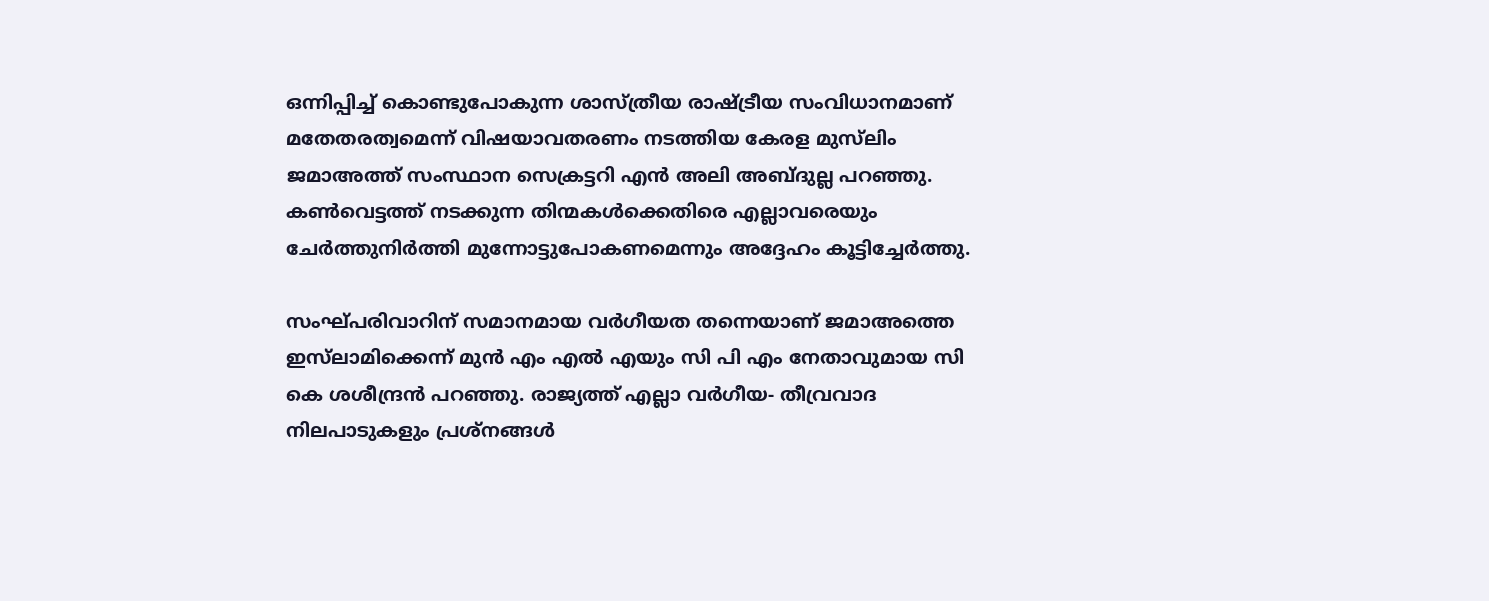ഒന്നിപ്പിച്ച് കൊണ്ടുപോകുന്ന ശാസ്ത്രീയ രാഷ്ട്രീയ സംവിധാനമാണ് മതേതരത്വമെന്ന് വിഷയാവതരണം നടത്തിയ കേരള മുസ്‌ലിം ജമാഅത്ത് സംസ്ഥാന സെക്രട്ടറി എന്‍ അലി അബ്ദുല്ല പറഞ്ഞു. കണ്‍വെട്ടത്ത് നടക്കുന്ന തിന്മകള്‍ക്കെതിരെ എല്ലാവരെയും ചേര്‍ത്തുനിര്‍ത്തി മുന്നോട്ടുപോകണമെന്നും അദ്ദേഹം കൂട്ടിച്ചേര്‍ത്തു.

സംഘ്പരിവാറിന് സമാനമായ വര്‍ഗീയത തന്നെയാണ് ജമാഅത്തെ ഇസ്‌ലാമിക്കെന്ന് മുന്‍ എം എല്‍ എയും സി പി എം നേതാവുമായ സി കെ ശശീന്ദ്രന്‍ പറഞ്ഞു. രാജ്യത്ത് എല്ലാ വര്‍ഗീയ- തീവ്രവാദ നിലപാടുകളും പ്രശ്നങ്ങള്‍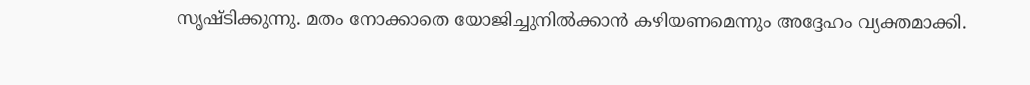സൃഷ്ടിക്കുന്നു. മതം നോക്കാതെ യോജിച്ചുനില്‍ക്കാന്‍ കഴിയണമെന്നും അദ്ദേഹം വ്യക്തമാക്കി.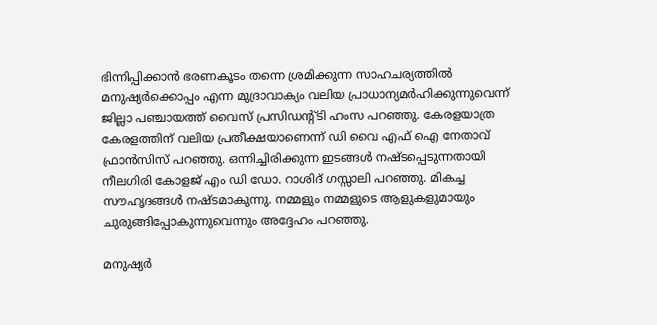ഭിന്നിപ്പിക്കാന്‍ ഭരണകൂടം തന്നെ ശ്രമിക്കുന്ന സാഹചര്യത്തില്‍ മനുഷ്യര്‍ക്കൊപ്പം എന്ന മുദ്രാവാക്യം വലിയ പ്രാധാന്യമര്‍ഹിക്കുന്നുവെന്ന് ജില്ലാ പഞ്ചായത്ത് വൈസ് പ്രസിഡന്റ്ടി ഹംസ പറഞ്ഞു. കേരളയാത്ര കേരളത്തിന് വലിയ പ്രതീക്ഷയാണെന്ന് ഡി വൈ എഫ് ഐ നേതാവ് ഫ്രാന്‍സിസ് പറഞ്ഞു. ഒന്നിച്ചിരിക്കുന്ന ഇടങ്ങള്‍ നഷ്ടപ്പെടുന്നതായി നീലഗിരി കോളജ് എം ഡി ഡോ. റാശിദ് ഗസ്സാലി പറഞ്ഞു. മികച്ച സൗഹൃദങ്ങള്‍ നഷ്ടമാകുന്നു. നമ്മളും നമ്മളുടെ ആളുകളുമായും ചുരുങ്ങിപ്പോകുന്നുവെന്നും അദ്ദേഹം പറഞ്ഞു.

മനുഷ്യര്‍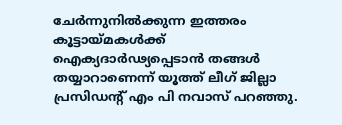ചേര്‍ന്നുനില്‍ക്കുന്ന ഇത്തരം കൂട്ടായ്മകള്‍ക്ക് ഐക്യദാര്‍ഢ്യപ്പെടാന്‍ തങ്ങള്‍ തയ്യാറാണെന്ന് യൂത്ത് ലീഗ് ജില്ലാ പ്രസിഡന്റ് എം പി നവാസ് പറഞ്ഞു.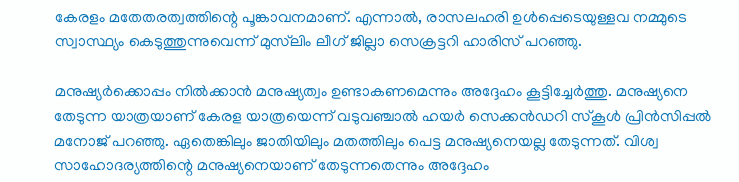കേരളം മതേതരത്വത്തിന്റെ പൂങ്കാവനമാണ്. എന്നാല്‍, രാസലഹരി ഉള്‍പ്പെടെയുള്ളവ നമ്മുടെ സ്വാസ്ഥ്യം കെടുത്തുന്നുവെന്ന് മുസ്‌ലിം ലീഗ് ജില്ലാ സെക്രട്ടറി ഹാരിസ് പറഞ്ഞു.

മനുഷ്യര്‍ക്കൊപ്പം നില്‍ക്കാന്‍ മനുഷ്യത്വം ഉണ്ടാകണമെന്നും അദ്ദേഹം കൂട്ടിച്ചേര്‍ത്തു. മനുഷ്യനെ തേടുന്ന യാത്രയാണ് കേരള യാത്രയെന്ന് വടുവഞ്ചാല്‍ ഹയര്‍ സെക്കന്‍ഡറി സ്‌കൂള്‍ പ്രിന്‍സിപ്പല്‍ മനോജ് പറഞ്ഞു. ഏതെങ്കിലും ജാതിയിലും മതത്തിലും പെട്ട മനുഷ്യനെയല്ല തേടുന്നത്. വിശ്വ സാഹോദര്യത്തിന്റെ മനുഷ്യനെയാണ് തേടുന്നതെന്നും അദ്ദേഹം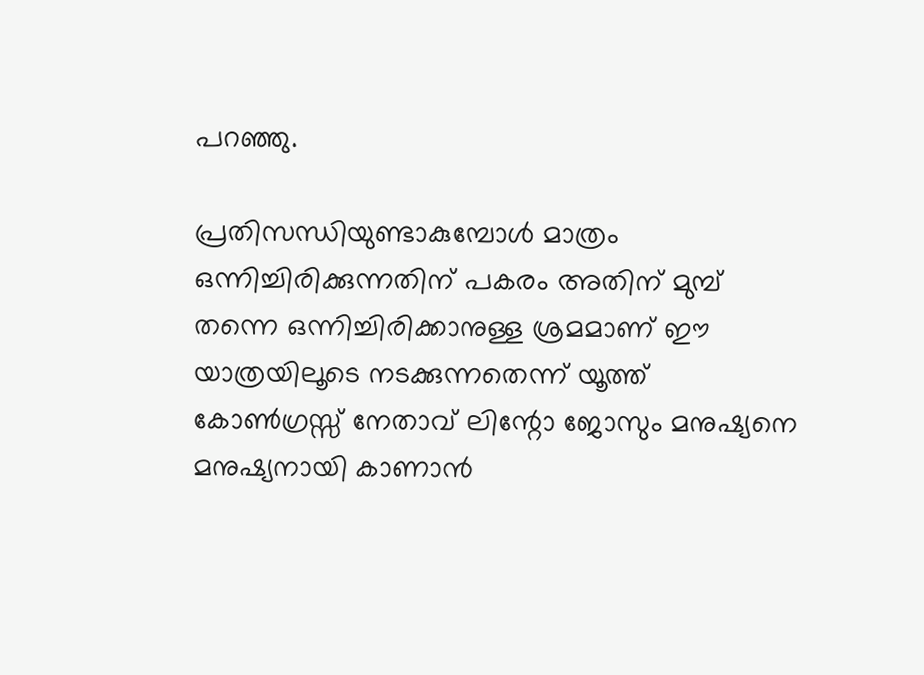പറഞ്ഞു.

പ്രതിസന്ധിയുണ്ടാകുമ്പോള്‍ മാത്രം ഒന്നിച്ചിരിക്കുന്നതിന് പകരം അതിന് മുമ്പ് തന്നെ ഒന്നിച്ചിരിക്കാനുള്ള ശ്രമമാണ് ഈ യാത്രയിലൂടെ നടക്കുന്നതെന്ന് യൂത്ത് കോണ്‍ഗ്രസ്സ് നേതാവ് ലിന്റോ ജോസും മനുഷ്യനെ മനുഷ്യനായി കാണാന്‍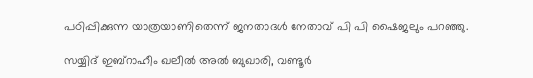പഠിപ്പിക്കുന്ന യാത്രയാണിതെന്ന് ജനതാദള്‍ നേതാവ് പി പി ഷൈജലും പറഞ്ഞു.

സയ്യിദ് ഇബ്റാഹീം ഖലീല്‍ അല്‍ ബുഖാരി, വണ്ടൂര്‍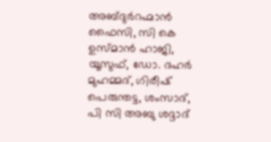അബ്ദുര്‍റഹ്മാന്‍ ഫൈസി, സി കെ ഉസ്മാന്‍ ഹാജി, യൂസുഫ്, ഡോ. ദഹര്‍ മുഹമ്മദ്, ഗിരീഷ് പെരുന്തട്ട, ശംസാദ്, പി സി അബു ശദ്ദാദ്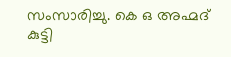സംസാരിച്ചു. കെ ഒ അഹ്മദ് കുട്ടി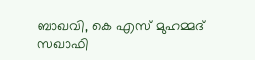ബാഖവി, കെ എസ് മുഹമ്മദ് സഖാഫി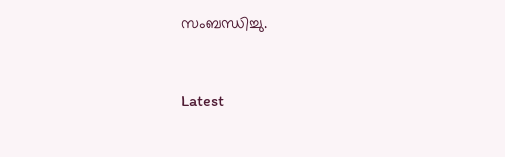സംബന്ധിച്ചു.



Latest